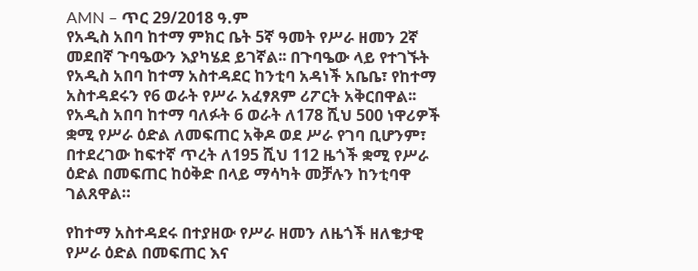AMN – ጥር 29/2018 ዓ.ም
የአዲስ አበባ ከተማ ምክር ቤት 5ኛ ዓመት የሥራ ዘመን 2ኛ መደበኛ ጉባዔውን እያካሄደ ይገኛል፡፡ በጉባዔው ላይ የተገኙት የአዲስ አበባ ከተማ አስተዳደር ከንቲባ አዳነች አቤቤ፣ የከተማ አስተዳደሩን የ6 ወራት የሥራ አፈፃጸም ሪፖርት አቅርበዋል፡፡
የአዲስ አበባ ከተማ ባለፉት 6 ወራት ለ178 ሺህ 500 ነዋሪዎች ቋሚ የሥራ ዕድል ለመፍጠር አቅዶ ወደ ሥራ የገባ ቢሆንም፣ በተደረገው ከፍተኛ ጥረት ለ195 ሺህ 112 ዜጎች ቋሚ የሥራ ዕድል በመፍጠር ከዕቅድ በላይ ማሳካት መቻሉን ከንቲባዋ ገልጸዋል።

የከተማ አስተዳደሩ በተያዘው የሥራ ዘመን ለዜጎች ዘለቄታዊ የሥራ ዕድል በመፍጠር እና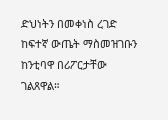ድህነትን በመቀነስ ረገድ ከፍተኛ ውጤት ማስመዝገቡን ከንቲባዋ በሪፖርታቸው ገልጸዋል።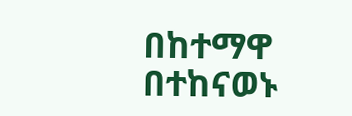በከተማዋ በተከናወኑ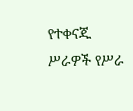የተቀናጁ ሥራዎች የሥራ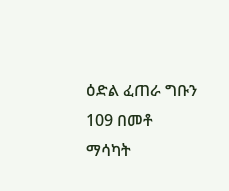ዕድል ፈጠራ ግቡን 109 በመቶ ማሳካት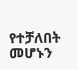የተቻለበት መሆኑን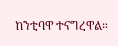ከንቲባዋ ተናግረዋል።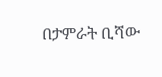በታምራት ቢሻው